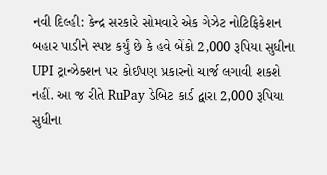નવી દિલ્હી: કેન્દ્ર સરકારે સોમવારે એક ગેઝેટ નોટિફિકેશન બહાર પાડીને સ્પષ્ટ કર્યું છે કે હવે બેંકો 2,000 રૂપિયા સુધીના UPI ટ્રાન્ઝેક્શન પર કોઈપણ પ્રકારનો ચાર્જ લગાવી શકશે નહીં. આ જ રીતે RuPay ડેબિટ કાર્ડ દ્વારા 2,000 રૂપિયા સુધીના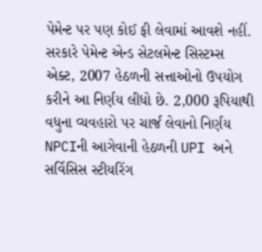પેમેન્ટ પર પણ કોઈ ફી લેવામાં આવશે નહીં.
સરકારે પેમેન્ટ એન્ડ સેટલમેન્ટ સિસ્ટમ્સ એક્ટ, 2007 હેઠળની સત્તાઓનો ઉપયોગ કરીને આ નિર્ણય લીધો છે. 2,000 રૂપિયાથી વધુના વ્યવહારો પર ચાર્જ લેવાનો નિર્ણય NPCIની આગેવાની હેઠળની UPI અને સર્વિસિસ સ્ટીયરિંગ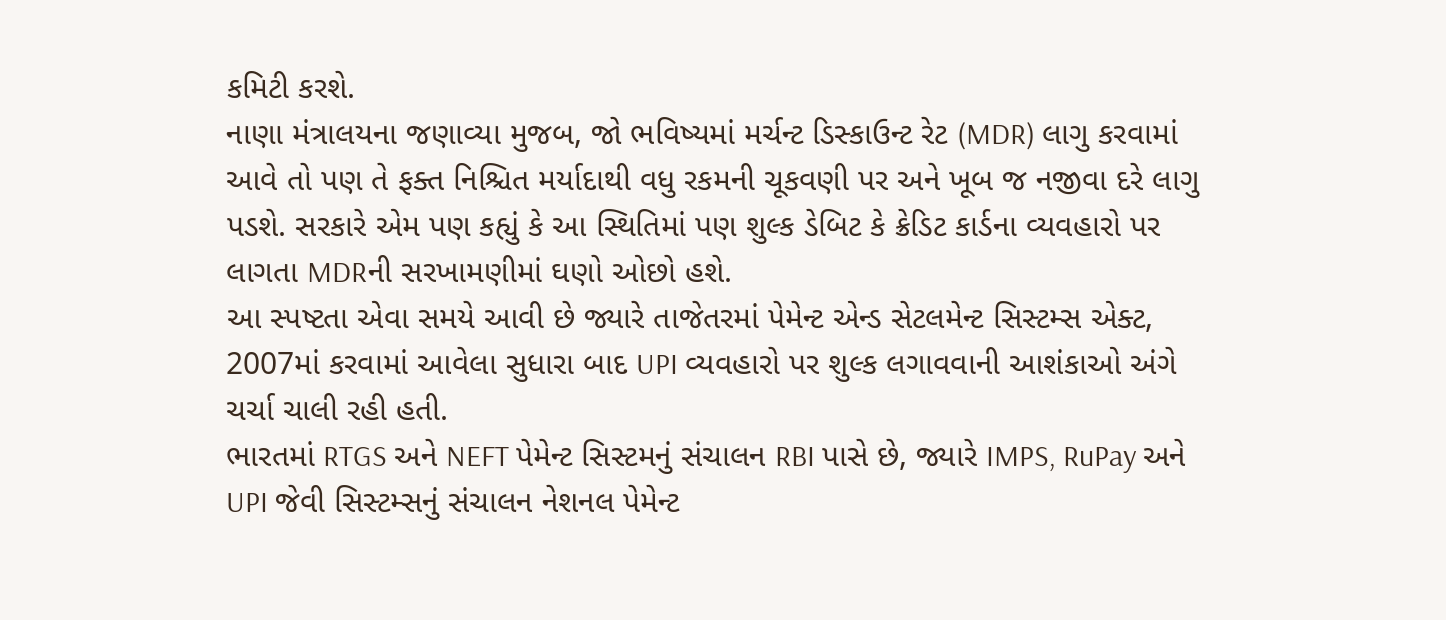કમિટી કરશે.
નાણા મંત્રાલયના જણાવ્યા મુજબ, જો ભવિષ્યમાં મર્ચન્ટ ડિસ્કાઉન્ટ રેટ (MDR) લાગુ કરવામાં આવે તો પણ તે ફક્ત નિશ્ચિત મર્યાદાથી વધુ રકમની ચૂકવણી પર અને ખૂબ જ નજીવા દરે લાગુ પડશે. સરકારે એમ પણ કહ્યું કે આ સ્થિતિમાં પણ શુલ્ક ડેબિટ કે ક્રેડિટ કાર્ડના વ્યવહારો પર લાગતા MDRની સરખામણીમાં ઘણો ઓછો હશે.
આ સ્પષ્ટતા એવા સમયે આવી છે જ્યારે તાજેતરમાં પેમેન્ટ એન્ડ સેટલમેન્ટ સિસ્ટમ્સ એક્ટ, 2007માં કરવામાં આવેલા સુધારા બાદ UPI વ્યવહારો પર શુલ્ક લગાવવાની આશંકાઓ અંગે ચર્ચા ચાલી રહી હતી.
ભારતમાં RTGS અને NEFT પેમેન્ટ સિસ્ટમનું સંચાલન RBI પાસે છે, જ્યારે IMPS, RuPay અને UPI જેવી સિસ્ટમ્સનું સંચાલન નેશનલ પેમેન્ટ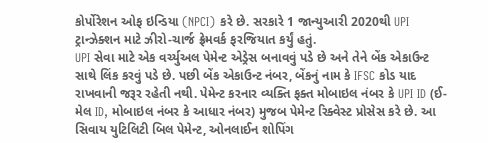કોર્પોરેશન ઓફ ઇન્ડિયા (NPCI) કરે છે. સરકારે 1 જાન્યુઆરી 2020થી UPI ટ્રાન્ઝેક્શન માટે ઝીરો-ચાર્જ ફ્રેમવર્ક ફરજિયાત કર્યું હતું.
UPI સેવા માટે એક વર્ચ્યુઅલ પેમેન્ટ એડ્રેસ બનાવવું પડે છે અને તેને બેંક એકાઉન્ટ સાથે લિંક કરવું પડે છે. પછી બેંક એકાઉન્ટ નંબર, બેંકનું નામ કે IFSC કોડ યાદ રાખવાની જરૂર રહેતી નથી. પેમેન્ટ કરનાર વ્યક્તિ ફક્ત મોબાઇલ નંબર કે UPI ID (ઈ-મેલ ID, મોબાઇલ નંબર કે આધાર નંબર) મુજબ પેમેન્ટ રિક્વેસ્ટ પ્રોસેસ કરે છે. આ સિવાય યુટિલિટી બિલ પેમેન્ટ, ઓનલાઈન શોપિંગ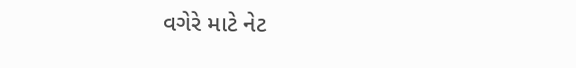વગેરે માટે નેટ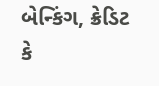બેન્કિંગ, ક્રેડિટ કે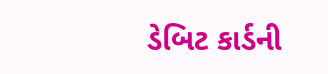ડેબિટ કાર્ડની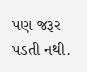પણ જરૂર પડતી નથી.